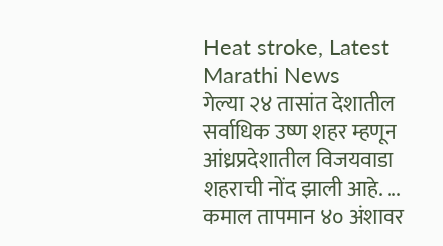Heat stroke, Latest Marathi News
गेल्या २४ तासांत देशातील सर्वाधिक उष्ण शहर म्हणून आंध्रप्रदेशातील विजयवाडा शहराची नोंद झाली आहे. ...
कमाल तापमान ४० अंशावर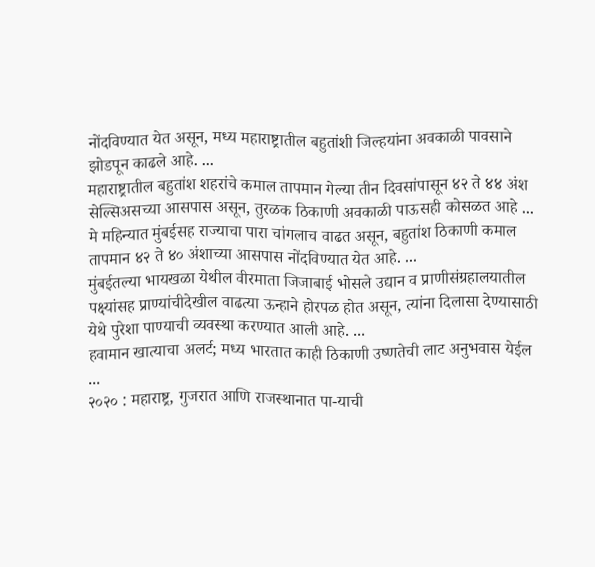नोंदविण्यात येत असून, मध्य महाराष्ट्रातील बहुतांशी जिल्हयांना अवकाळी पावसाने झोडपून काढले आहे. ...
महाराष्ट्रातील बहुतांश शहरांचे कमाल तापमान गेल्या तीन दिवसांपासून ४२ ते ४४ अंश सेल्सिअसच्या आसपास असून, तुरळक ठिकाणी अवकाळी पाऊसही कोसळत आहे ...
मे महिन्यात मुंबईसह राज्याचा पारा चांगलाच वाढत असून, बहुतांश ठिकाणी कमाल तापमान ४२ ते ४० अंशाच्या आसपास नोंदविण्यात येत आहे. ...
मुंबईतल्या भायखळा येथील वीरमाता जिजाबाई भोसले उद्यान व प्राणीसंग्रहालयातील पक्ष्यांसह प्राण्यांचीदेखील वाढत्या ऊन्हाने होरपळ होत असून, त्यांना दिलासा देण्यासाठी येथे पुरेशा पाण्याची व्यवस्था करण्यात आली आहे. ...
हवामान खात्याचा अलर्ट; मध्य भारतात काही ठिकाणी उष्णतेची लाट अनुभवास येईल ...
२०२० : महाराष्ट्र, गुजरात आणि राजस्थानात पा-याची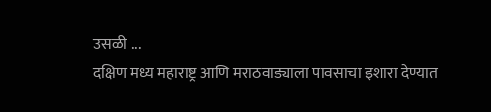उसळी ...
दक्षिण मध्य महाराष्ट्र आणि मराठवाड्याला पावसाचा इशारा देण्यात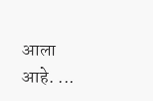आला आहे. ...